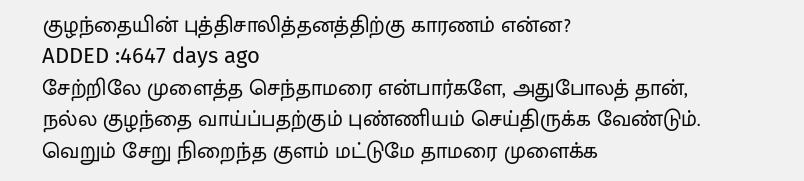குழந்தையின் புத்திசாலித்தனத்திற்கு காரணம் என்ன?
ADDED :4647 days ago
சேற்றிலே முளைத்த செந்தாமரை என்பார்களே, அதுபோலத் தான், நல்ல குழந்தை வாய்ப்பதற்கும் புண்ணியம் செய்திருக்க வேண்டும். வெறும் சேறு நிறைந்த குளம் மட்டுமே தாமரை முளைக்க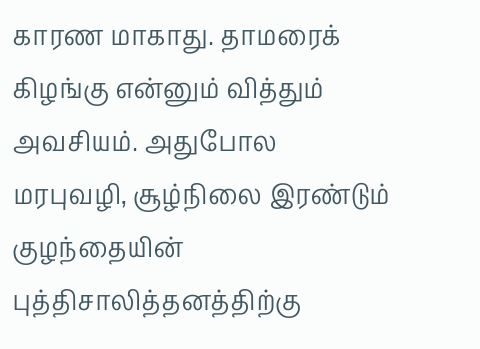காரண மாகாது. தாமரைக் கிழங்கு என்னும் வித்தும் அவசியம். அதுபோல மரபுவழி, சூழ்நிலை இரண்டும் குழந்தையின் புத்திசாலித்தனத்திற்கு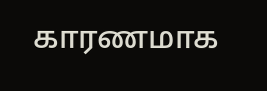காரணமாக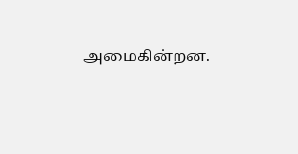அமைகின்றன.